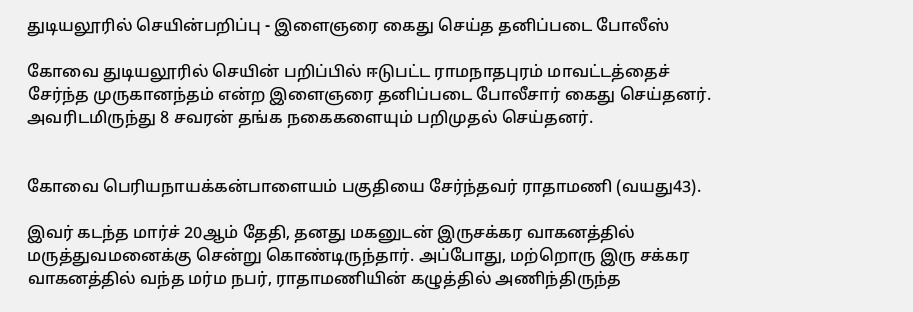துடியலூரில் செயின்பறிப்பு - இளைஞரை கைது செய்த தனிப்படை போலீஸ்

கோவை துடியலூரில் செயின் பறிப்பில் ஈடுபட்ட ராமநாதபுரம் மாவட்டத்தைச் சேர்ந்த முருகானந்தம் என்ற இளைஞரை தனிப்படை போலீசார் கைது செய்தனர். அவரிடமிருந்து 8 சவரன் தங்க நகைகளையும் பறிமுதல் செய்தனர்.


கோவை பெரியநாயக்கன்பாளையம் பகுதியை சேர்ந்தவர் ராதாமணி (வயது43).

இவர் கடந்த மார்ச் 20ஆம் தேதி, தனது மகனுடன் இருசக்கர வாகனத்தில் மருத்துவமனைக்கு சென்று கொண்டிருந்தார். அப்போது, மற்றொரு இரு சக்கர வாகனத்தில் வந்த மர்ம நபர், ராதாமணியின் கழுத்தில் அணிந்திருந்த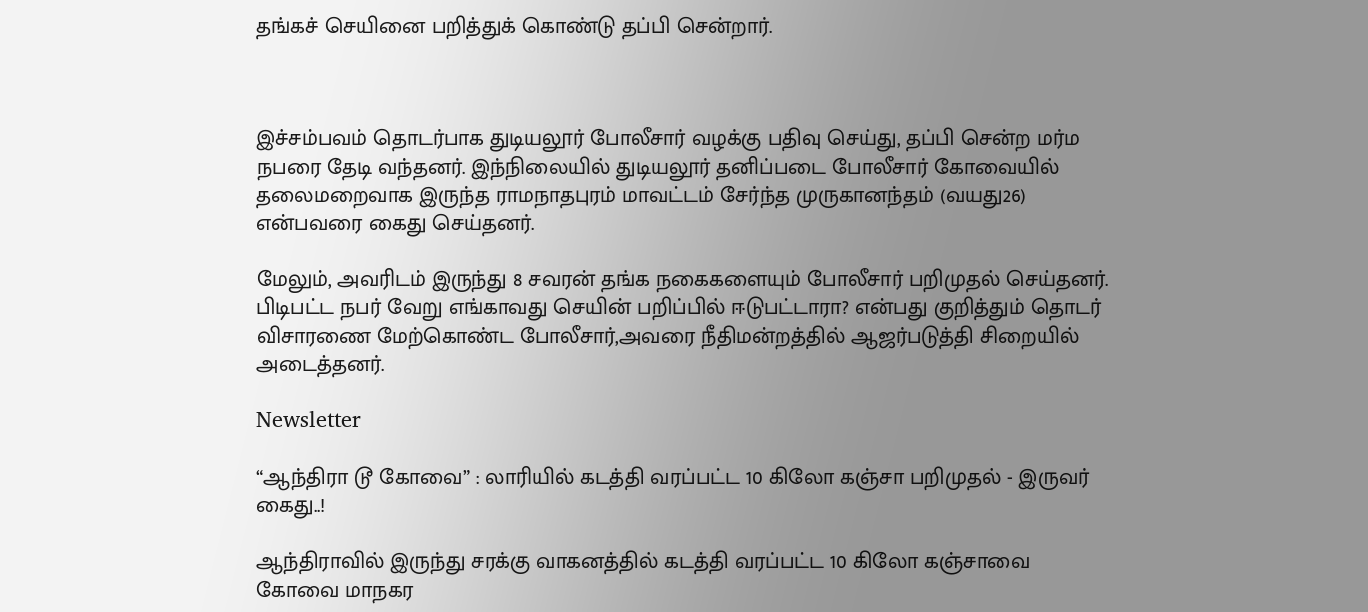தங்கச் செயினை பறித்துக் கொண்டு தப்பி சென்றார்.



இச்சம்பவம் தொடர்பாக துடியலூர் போலீசார் வழக்கு பதிவு செய்து, தப்பி சென்ற மர்ம நபரை தேடி வந்தனர். இந்நிலையில் துடியலூர் தனிப்படை போலீசார் கோவையில் தலைமறைவாக இருந்த ராமநாதபுரம் மாவட்டம் சேர்ந்த முருகானந்தம் (வயது26) என்பவரை கைது செய்தனர்.

மேலும், அவரிடம் இருந்து 8 சவரன் தங்க நகைகளையும் போலீசார் பறிமுதல் செய்தனர். பிடிபட்ட நபர் வேறு எங்காவது செயின் பறிப்பில் ஈடுபட்டாரா? என்பது குறித்தும் தொடர் விசாரணை மேற்கொண்ட போலீசார்,அவரை நீதிமன்றத்தில் ஆஜர்படுத்தி சிறையில் அடைத்தனர்.

Newsletter

“ஆந்திரா டூ கோவை” : லாரியில் கடத்தி வரப்பட்ட 10 கிலோ கஞ்சா பறிமுதல் - இருவர் கைது..!

ஆந்திராவில் இருந்து சரக்கு வாகனத்தில் கடத்தி வரப்பட்ட 10 கிலோ கஞ்சாவை கோவை மாநகர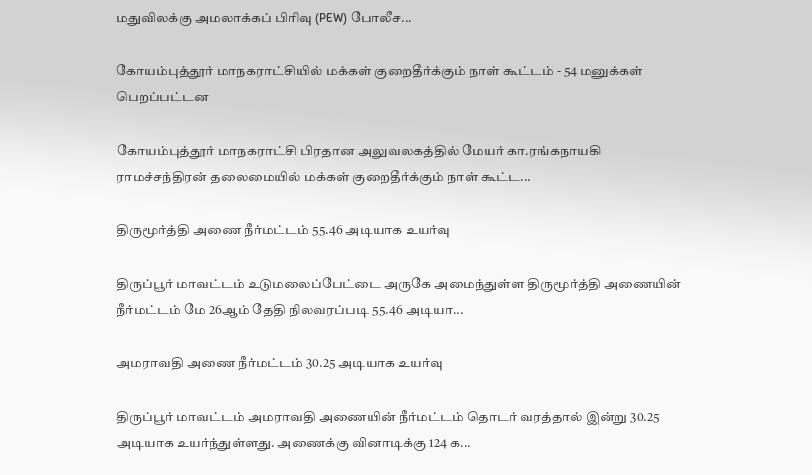மதுவிலக்கு அமலாக்கப் பிரிவு (PEW) போலீச...

கோயம்புத்தூர் மாநகராட்சியில் மக்கள் குறைதீர்க்கும் நாள் கூட்டம் - 54 மனுக்கள் பெறப்பட்டன

கோயம்புத்தூர் மாநகராட்சி பிரதான அலுவலகத்தில் மேயர் கா.ரங்கநாயகி ராமச்சந்திரன் தலைமையில் மக்கள் குறைதீர்க்கும் நாள் கூட்ட...

திருமூர்த்தி அணை நீர்மட்டம் 55.46 அடியாக உயர்வு

திருப்பூர் மாவட்டம் உடுமலைப்பேட்டை அருகே அமைந்துள்ள திருமூர்த்தி அணையின் நீர்மட்டம் மே 26ஆம் தேதி நிலவரப்படி 55.46 அடியா...

அமராவதி அணை நீர்மட்டம் 30.25 அடியாக உயர்வு

திருப்பூர் மாவட்டம் அமராவதி அணையின் நீர்மட்டம் தொடர் வரத்தால் இன்று 30.25 அடியாக உயர்ந்துள்ளது. அணைக்கு வினாடிக்கு 124 க...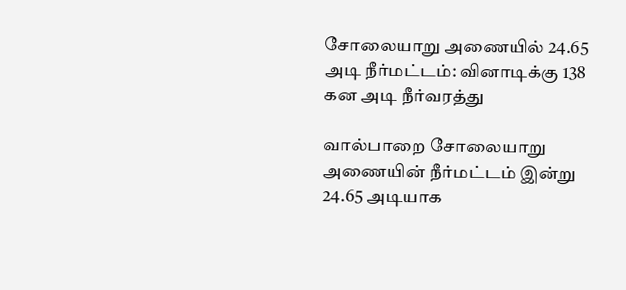சோலையாறு அணையில் 24.65 அடி நீர்மட்டம்: வினாடிக்கு 138 கன அடி நீர்வரத்து

வால்பாறை சோலையாறு அணையின் நீர்மட்டம் இன்று 24.65 அடியாக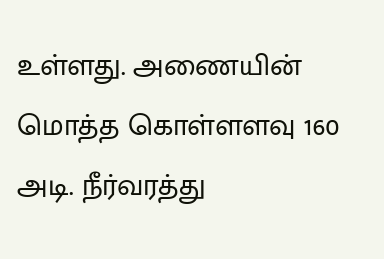உள்ளது. அணையின் மொத்த கொள்ளளவு 160 அடி. நீர்வரத்து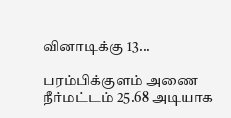வினாடிக்கு 13...

பரம்பிக்குளம் அணை நீர்மட்டம் 25.68 அடியாக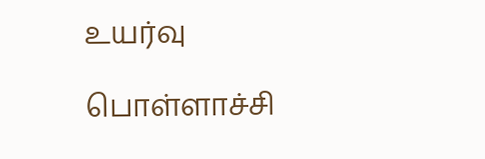உயர்வு

பொள்ளாச்சி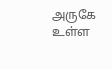அருகே உள்ள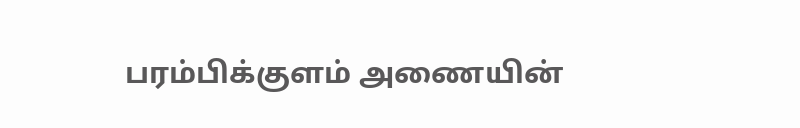பரம்பிக்குளம் அணையின்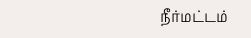நீர்மட்டம்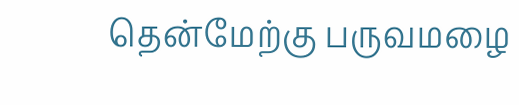தென்மேற்கு பருவமழை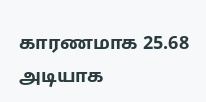காரணமாக 25.68 அடியாக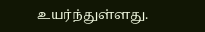உயர்ந்துள்ளது.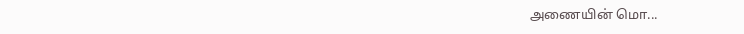அணையின் மொ...